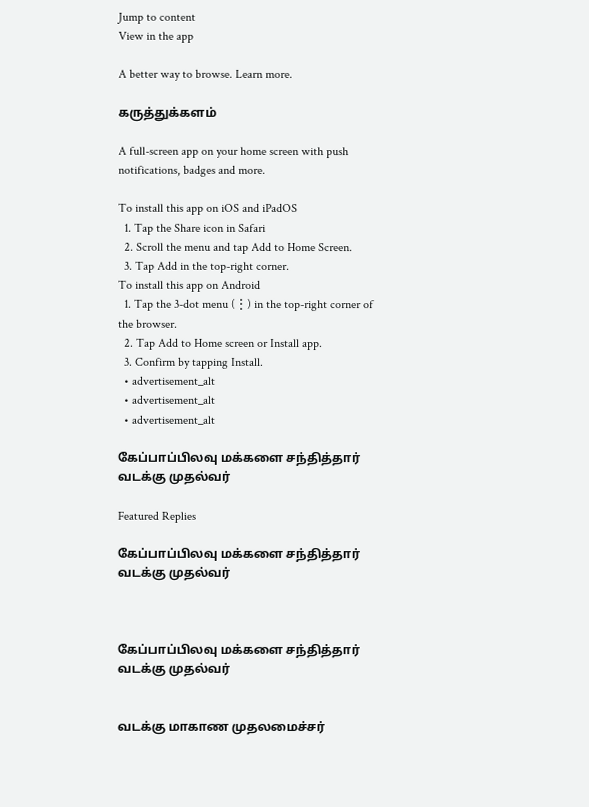Jump to content
View in the app

A better way to browse. Learn more.

கருத்துக்களம்

A full-screen app on your home screen with push notifications, badges and more.

To install this app on iOS and iPadOS
  1. Tap the Share icon in Safari
  2. Scroll the menu and tap Add to Home Screen.
  3. Tap Add in the top-right corner.
To install this app on Android
  1. Tap the 3-dot menu (⋮) in the top-right corner of the browser.
  2. Tap Add to Home screen or Install app.
  3. Confirm by tapping Install.
  • advertisement_alt
  • advertisement_alt
  • advertisement_alt

கேப்பாப்பிலவு மக்களை சந்தித்தார் வடக்கு முதல்வர்

Featured Replies

கேப்பாப்பிலவு மக்களை சந்தித்தார் வடக்கு முதல்வர்



கேப்பாப்பிலவு மக்களை சந்தித்தார் வடக்கு முதல்வர்


வடக்கு மாகாண முதலமைச்சர்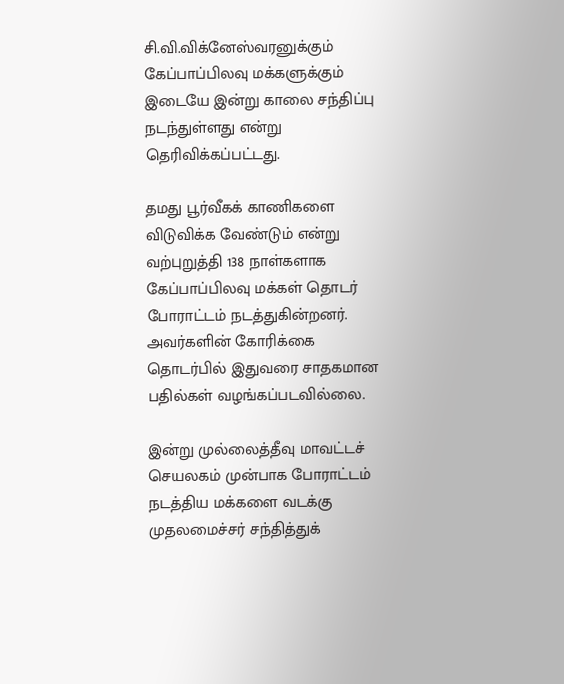சி.வி.விக்னேஸ்வரனுக்கும் கேப்பாப்பிலவு மக்களுக்கும் இடையே இன்று காலை சந்திப்பு நடந்துள்ளது என்று தெரிவிக்கப்பட்டது.

தமது பூர்வீகக் காணிகளை விடுவிக்க வேண்டும் என்று வற்புறுத்தி 138 நாள்களாக கேப்பாப்பிலவு மக்கள் தொடர் போராட்டம் நடத்துகின்றனர். அவர்களின் கோரிக்கை தொடர்பில் இதுவரை சாதகமான பதில்கள் வழங்கப்படவில்லை.

இன்று முல்லைத்தீவு மாவட்டச் செயலகம் முன்பாக போராட்டம் நடத்திய மக்களை வடக்கு முதலமைச்சர் சந்தித்துக்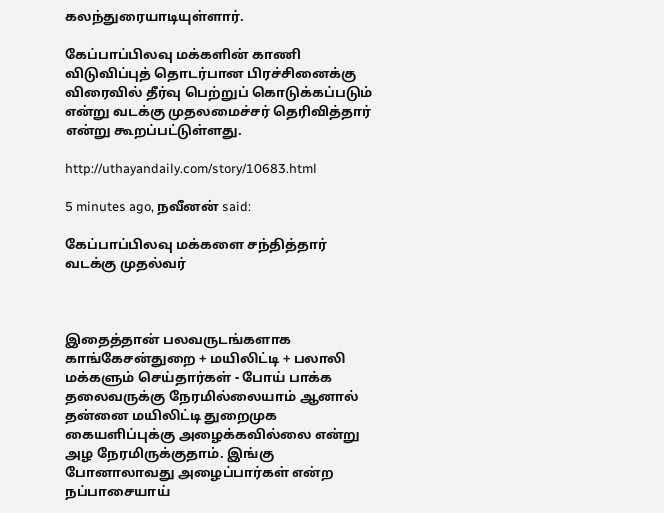கலந்துரையாடியுள்ளார்.

கேப்பாப்பிலவு மக்களின் காணி விடுவிப்புத் தொடர்பான பிரச்சினைக்கு விரைவில் தீர்வு பெற்றுப் கொடுக்கப்படும் என்று வடக்கு முதலமைச்சர் தெரிவித்தார் என்று கூறப்பட்டுள்ளது.

http://uthayandaily.com/story/10683.html

5 minutes ago, நவீனன் said:

கேப்பாப்பிலவு மக்களை சந்தித்தார் வடக்கு முதல்வர்



இதைத்தான் பலவருடங்களாக காங்கேசன்துறை + மயிலிட்டி + பலாலி மக்களும் செய்தார்கள் - போய் பாக்க தலைவருக்கு நேரமில்லையாம் ஆனால் தன்னை மயிலிட்டி துறைமுக கையளிப்புக்கு அழைக்கவில்லை என்று அழ நேரமிருக்குதாம். இங்கு போனாலாவது அழைப்பார்கள் என்ற நப்பாசையாய்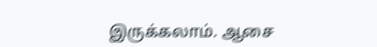இருக்கலாம். ஆசை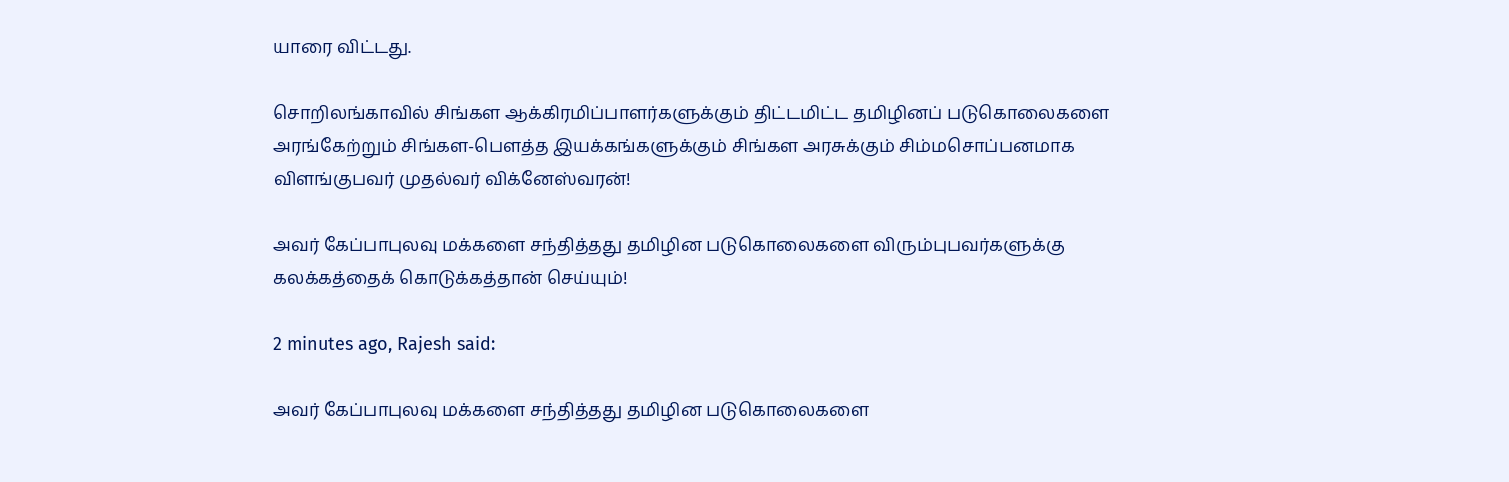யாரை விட்டது.

சொறிலங்காவில் சிங்கள ஆக்கிரமிப்பாளர்களுக்கும் திட்டமிட்ட தமிழினப் படுகொலைகளை அரங்கேற்றும் சிங்கள-பௌத்த இயக்கங்களுக்கும் சிங்கள அரசுக்கும் சிம்மசொப்பனமாக விளங்குபவர் முதல்வர் விக்னேஸ்வரன்!

அவர் கேப்பாபுலவு மக்களை சந்தித்தது தமிழின படுகொலைகளை விரும்புபவர்களுக்கு கலக்கத்தைக் கொடுக்கத்தான் செய்யும்!

2 minutes ago, Rajesh said:

அவர் கேப்பாபுலவு மக்களை சந்தித்தது தமிழின படுகொலைகளை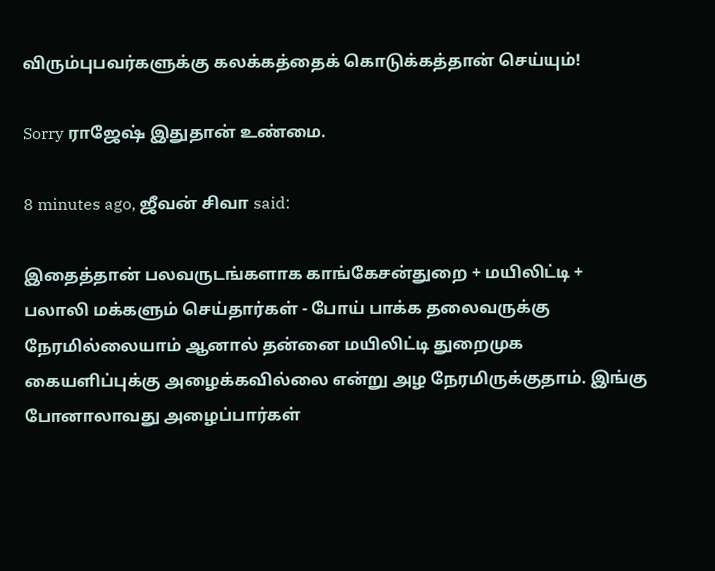விரும்புபவர்களுக்கு கலக்கத்தைக் கொடுக்கத்தான் செய்யும்!

Sorry ராஜேஷ் இதுதான் உண்மை.

8 minutes ago, ஜீவன் சிவா said:

இதைத்தான் பலவருடங்களாக காங்கேசன்துறை + மயிலிட்டி + பலாலி மக்களும் செய்தார்கள் - போய் பாக்க தலைவருக்கு நேரமில்லையாம் ஆனால் தன்னை மயிலிட்டி துறைமுக கையளிப்புக்கு அழைக்கவில்லை என்று அழ நேரமிருக்குதாம். இங்கு போனாலாவது அழைப்பார்கள்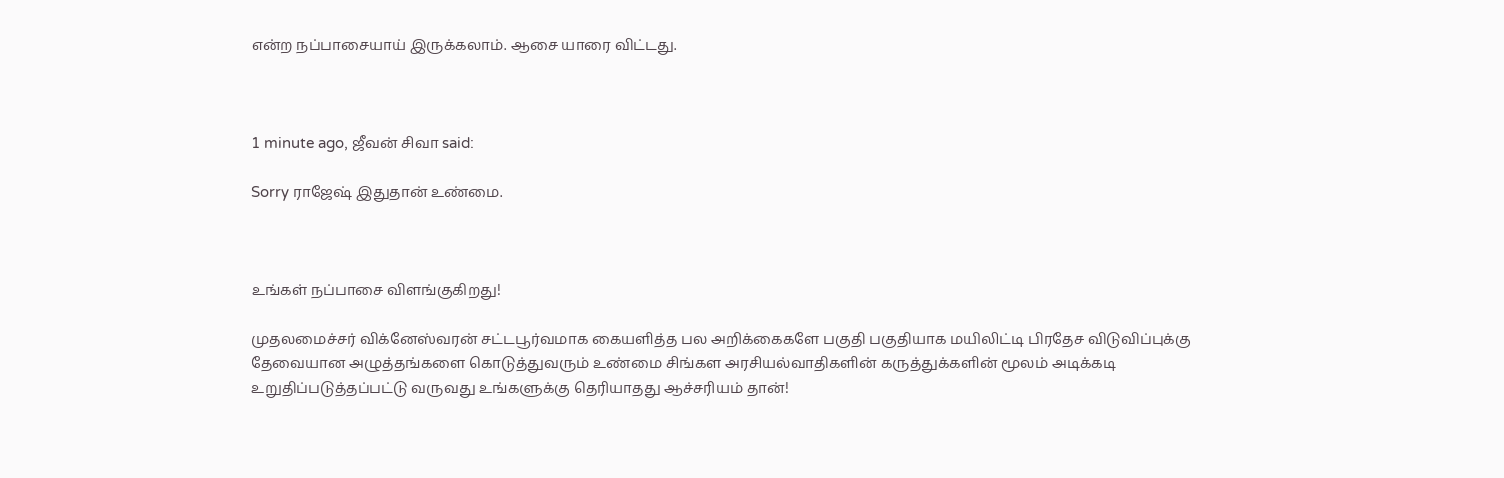என்ற நப்பாசையாய் இருக்கலாம். ஆசை யாரை விட்டது.



1 minute ago, ஜீவன் சிவா said:

Sorry ராஜேஷ் இதுதான் உண்மை.



உங்கள் நப்பாசை விளங்குகிறது!

முதலமைச்சர் விக்னேஸ்வரன் சட்டபூர்வமாக கையளித்த பல அறிக்கைகளே பகுதி பகுதியாக மயிலிட்டி பிரதேச விடுவிப்புக்கு தேவையான அழுத்தங்களை கொடுத்துவரும் உண்மை சிங்கள அரசியல்வாதிகளின் கருத்துக்களின் மூலம் அடிக்கடி உறுதிப்படுத்தப்பட்டு வருவது உங்களுக்கு தெரியாதது ஆச்சரியம் தான்!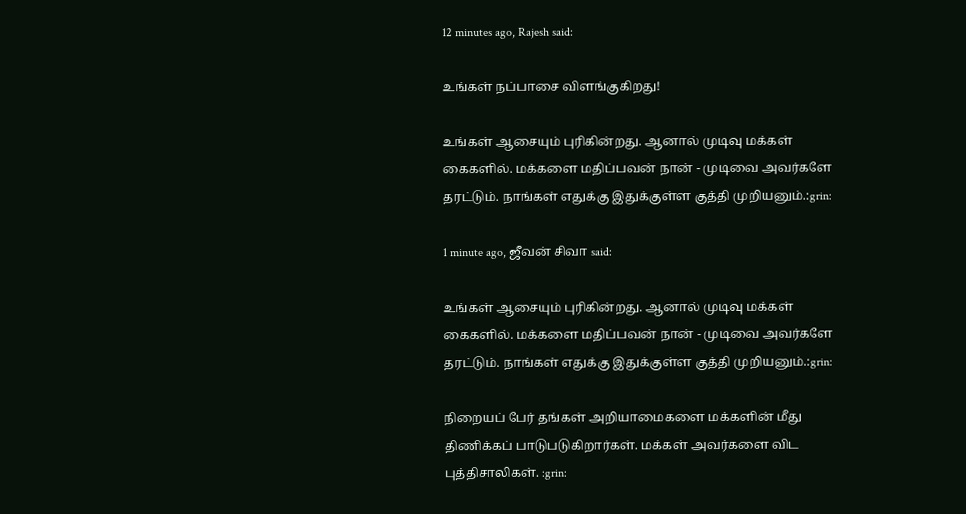12 minutes ago, Rajesh said:

உங்கள் நப்பாசை விளங்குகிறது!

உங்கள் ஆசையும் புரிகின்றது. ஆனால் முடிவு மக்கள் கைகளில். மக்களை மதிப்பவன் நான் - முடிவை அவர்களே தரட்டும். நாங்கள் எதுக்கு இதுக்குள்ள குத்தி முறியனும்.:grin:

1 minute ago, ஜீவன் சிவா said:

உங்கள் ஆசையும் புரிகின்றது. ஆனால் முடிவு மக்கள் கைகளில். மக்களை மதிப்பவன் நான் - முடிவை அவர்களே தரட்டும். நாங்கள் எதுக்கு இதுக்குள்ள குத்தி முறியனும்.:grin:

நிறையப் பேர் தங்கள் அறியாமைகளை மக்களின் மீது திணிக்கப் பாடுபடுகிறார்கள். மக்கள் அவர்களை விட புத்திசாலிகள். :grin: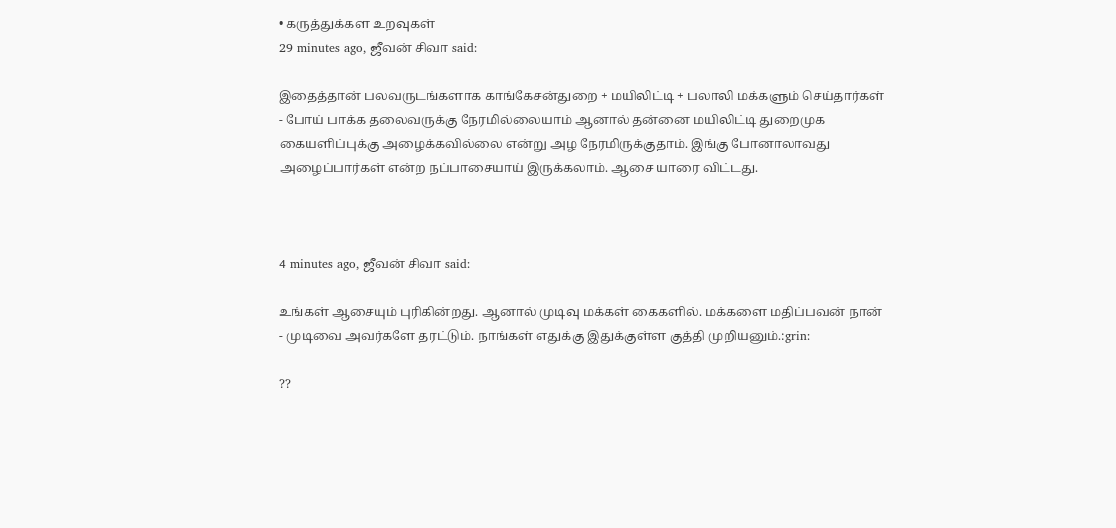• கருத்துக்கள உறவுகள்
29 minutes ago, ஜீவன் சிவா said:

இதைத்தான் பலவருடங்களாக காங்கேசன்துறை + மயிலிட்டி + பலாலி மக்களும் செய்தார்கள் - போய் பாக்க தலைவருக்கு நேரமில்லையாம் ஆனால் தன்னை மயிலிட்டி துறைமுக கையளிப்புக்கு அழைக்கவில்லை என்று அழ நேரமிருக்குதாம். இங்கு போனாலாவது அழைப்பார்கள் என்ற நப்பாசையாய் இருக்கலாம். ஆசை யாரை விட்டது.



4 minutes ago, ஜீவன் சிவா said:

உங்கள் ஆசையும் புரிகின்றது. ஆனால் முடிவு மக்கள் கைகளில். மக்களை மதிப்பவன் நான் - முடிவை அவர்களே தரட்டும். நாங்கள் எதுக்கு இதுக்குள்ள குத்தி முறியனும்.:grin:

??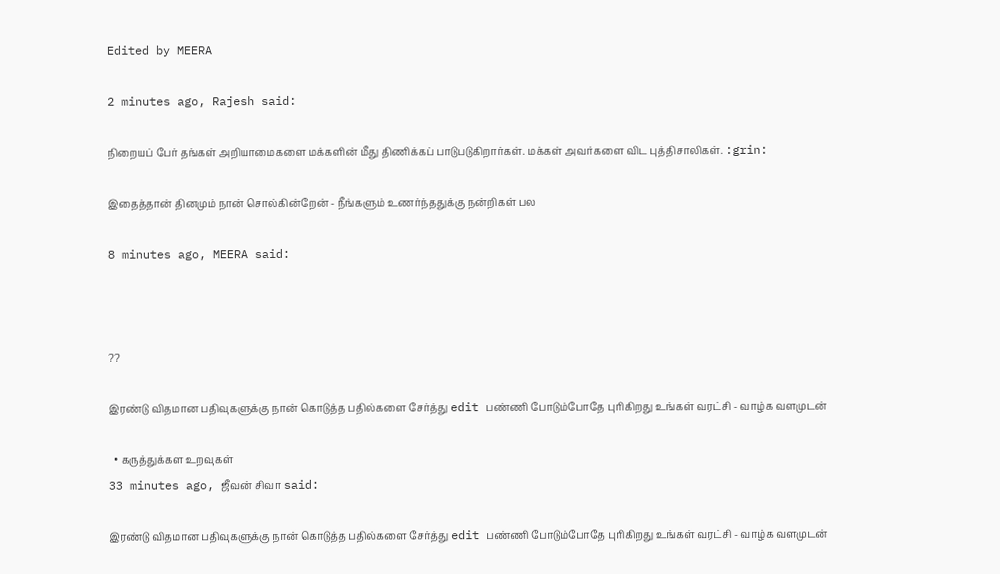Edited by MEERA

2 minutes ago, Rajesh said:

நிறையப் பேர் தங்கள் அறியாமைகளை மக்களின் மீது திணிக்கப் பாடுபடுகிறார்கள். மக்கள் அவர்களை விட புத்திசாலிகள். :grin:

இதைத்தான் தினமும் நான் சொல்கின்றேன் - நீங்களும் உணர்ந்ததுக்கு நன்றிகள் பல

8 minutes ago, MEERA said:



??

இரண்டு விதமான பதிவுகளுக்கு நான் கொடுத்த பதில்களை சேர்த்து edit பண்ணி போடும்போதே புரிகிறது உங்கள் வரட்சி - வாழ்க வளமுடன்

  • கருத்துக்கள உறவுகள்
33 minutes ago, ஜீவன் சிவா said:

இரண்டு விதமான பதிவுகளுக்கு நான் கொடுத்த பதில்களை சேர்த்து edit பண்ணி போடும்போதே புரிகிறது உங்கள் வரட்சி - வாழ்க வளமுடன்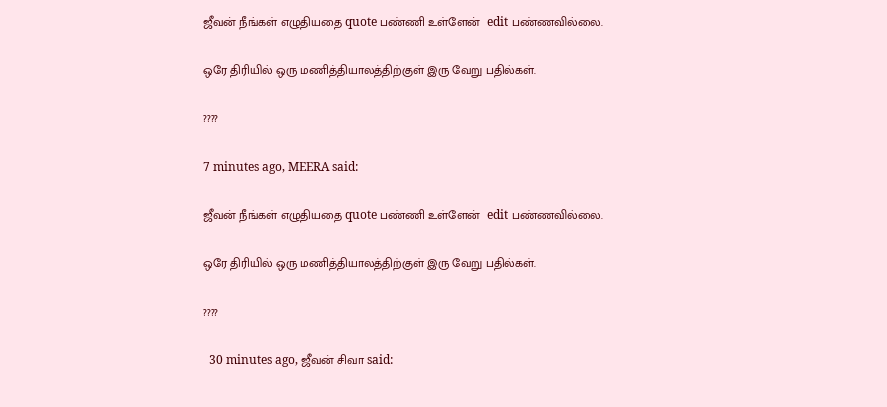ஜீவன் நீங்கள் எழுதியதை quote பண்ணி உள்ளேன்  edit பண்ணவில்லை.

ஒரே திரியில் ஒரு மணித்தியாலத்திற்குள் இரு வேறு பதில்கள்.

????

7 minutes ago, MEERA said:

ஜீவன் நீங்கள் எழுதியதை quote பண்ணி உள்ளேன்  edit பண்ணவில்லை.

ஒரே திரியில் ஒரு மணித்தியாலத்திற்குள் இரு வேறு பதில்கள்.

????

  30 minutes ago, ஜீவன் சிவா said: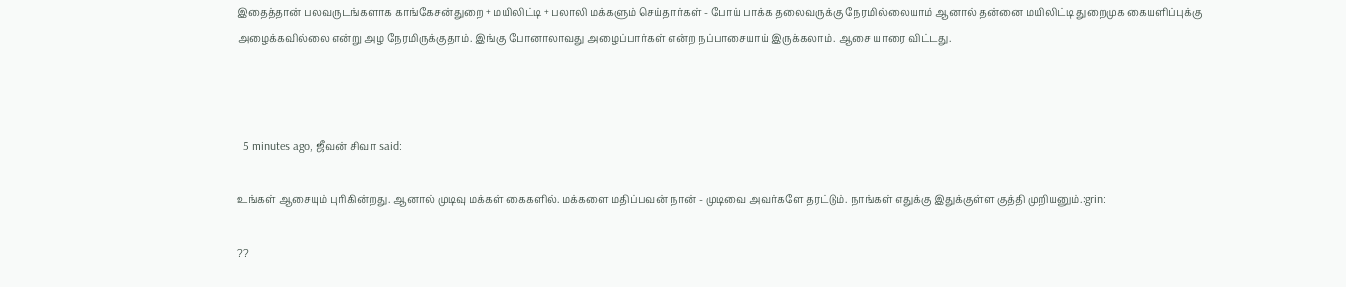இதைத்தான் பலவருடங்களாக காங்கேசன்துறை + மயிலிட்டி + பலாலி மக்களும் செய்தார்கள் - போய் பாக்க தலைவருக்கு நேரமில்லையாம் ஆனால் தன்னை மயிலிட்டி துறைமுக கையளிப்புக்கு அழைக்கவில்லை என்று அழ நேரமிருக்குதாம். இங்கு போனாலாவது அழைப்பார்கள் என்ற நப்பாசையாய் இருக்கலாம். ஆசை யாரை விட்டது.



  5 minutes ago, ஜீவன் சிவா said:

உங்கள் ஆசையும் புரிகின்றது. ஆனால் முடிவு மக்கள் கைகளில். மக்களை மதிப்பவன் நான் - முடிவை அவர்களே தரட்டும். நாங்கள் எதுக்கு இதுக்குள்ள குத்தி முறியனும்.:grin:

??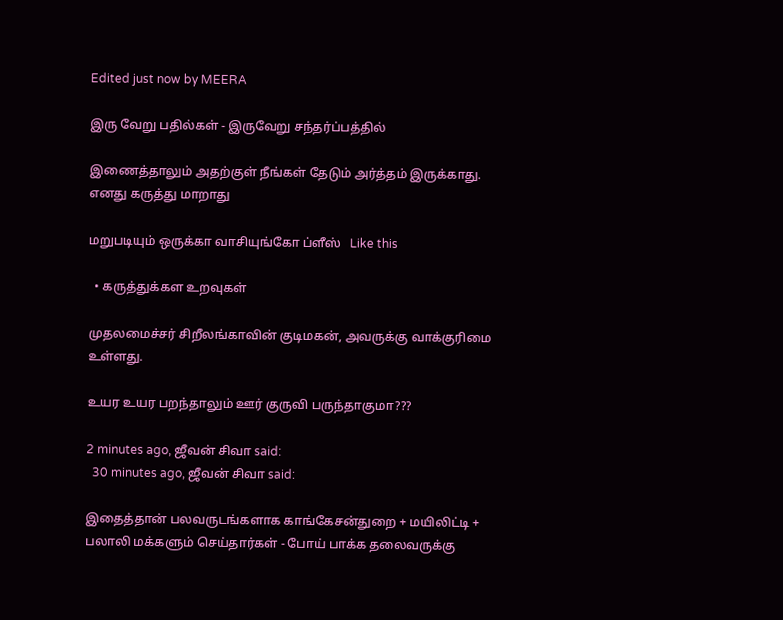Edited just now by MEERA

இரு வேறு பதில்கள் - இருவேறு சந்தர்ப்பத்தில்

இணைத்தாலும் அதற்குள் நீங்கள் தேடும் அர்த்தம் இருக்காது. எனது கருத்து மாறாது

மறுபடியும் ஒருக்கா வாசியுங்கோ ப்ளீஸ்   Like this

  • கருத்துக்கள உறவுகள்

முதலமைச்சர் சிறீலங்காவின் குடிமகன், அவருக்கு வாக்குரிமை உள்ளது.

உயர உயர பறந்தாலும் ஊர் குருவி பருந்தாகுமா???

2 minutes ago, ஜீவன் சிவா said:
  30 minutes ago, ஜீவன் சிவா said:

இதைத்தான் பலவருடங்களாக காங்கேசன்துறை + மயிலிட்டி + பலாலி மக்களும் செய்தார்கள் - போய் பாக்க தலைவருக்கு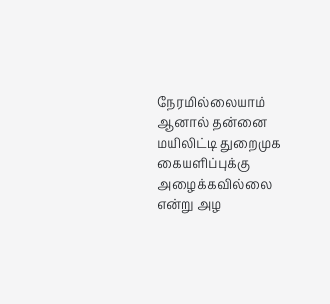நேரமில்லையாம் ஆனால் தன்னை மயிலிட்டி துறைமுக கையளிப்புக்கு அழைக்கவில்லை என்று அழ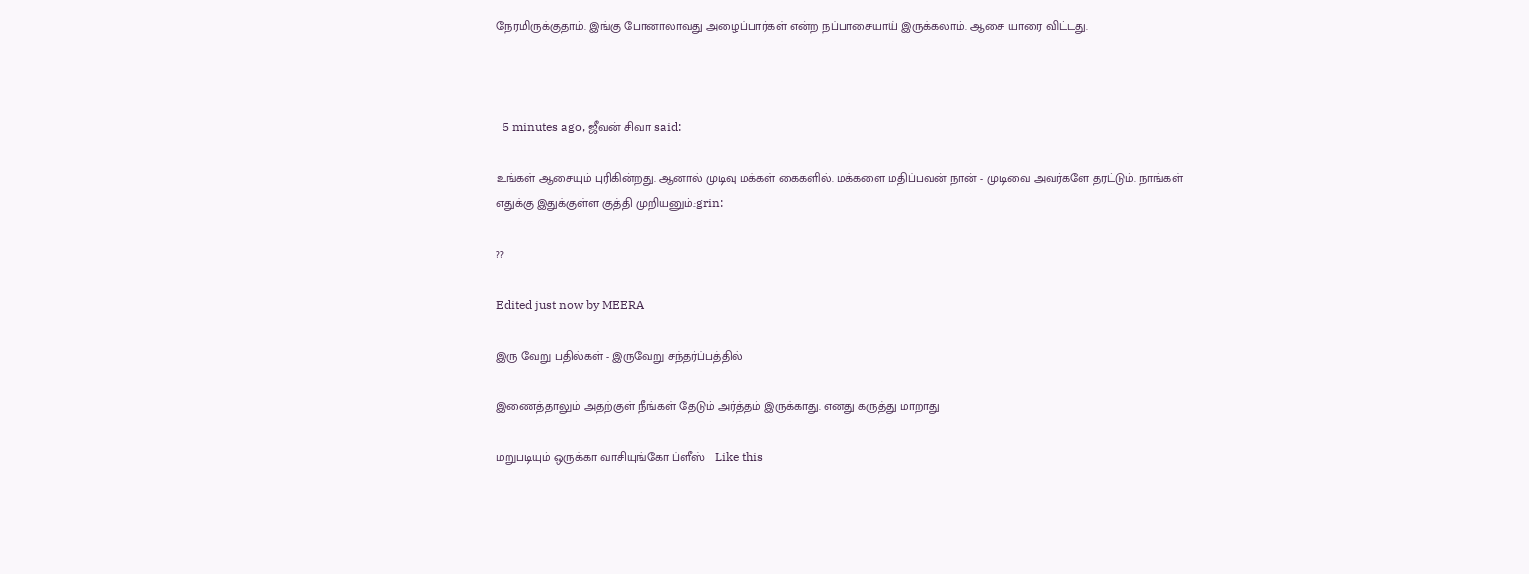நேரமிருக்குதாம். இங்கு போனாலாவது அழைப்பார்கள் என்ற நப்பாசையாய் இருக்கலாம். ஆசை யாரை விட்டது.



  5 minutes ago, ஜீவன் சிவா said:

உங்கள் ஆசையும் புரிகின்றது. ஆனால் முடிவு மக்கள் கைகளில். மக்களை மதிப்பவன் நான் - முடிவை அவர்களே தரட்டும். நாங்கள் எதுக்கு இதுக்குள்ள குத்தி முறியனும்.:grin:

??

Edited just now by MEERA

இரு வேறு பதில்கள் - இருவேறு சந்தர்ப்பத்தில்

இணைத்தாலும் அதற்குள் நீங்கள் தேடும் அர்த்தம் இருக்காது. எனது கருத்து மாறாது

மறுபடியும் ஒருக்கா வாசியுங்கோ ப்ளீஸ்   Like this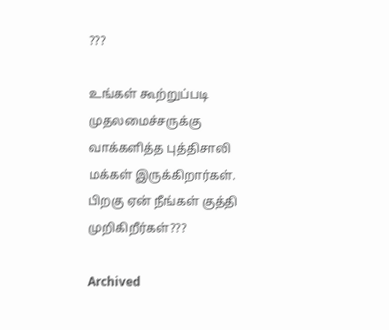???

உங்கள் கூற்றுப்படி முதலமைச்சருக்கு வாக்களித்த புத்திசாலி மக்கள் இருக்கிறார்கள். பிறகு ஏன் நீங்கள் குத்தி முறிகிறீர்கள்???

Archived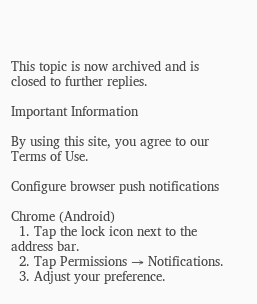This topic is now archived and is closed to further replies.

Important Information

By using this site, you agree to our Terms of Use.

Configure browser push notifications

Chrome (Android)
  1. Tap the lock icon next to the address bar.
  2. Tap Permissions → Notifications.
  3. Adjust your preference.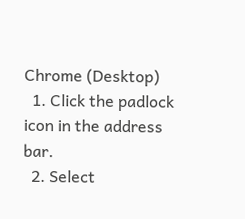Chrome (Desktop)
  1. Click the padlock icon in the address bar.
  2. Select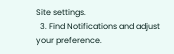Site settings.
  3. Find Notifications and adjust your preference.